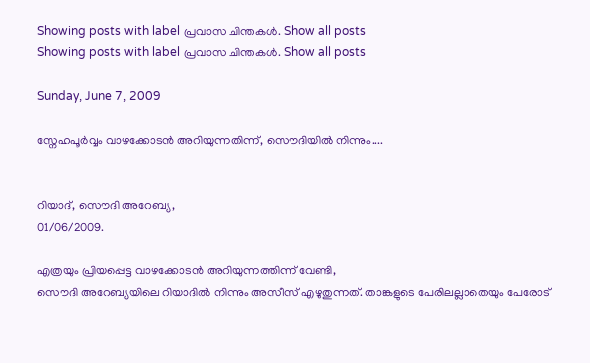Showing posts with label പ്രവാസ ചിന്തകള്‍. Show all posts
Showing posts with label പ്രവാസ ചിന്തകള്‍. Show all posts

Sunday, June 7, 2009

സ്നേഹപൂര്‍വ്വം വാഴക്കോടന്‍ അറിയുന്നതിന്ന്, സൌദിയില്‍ നിന്നും....


റിയാദ്, സൌദി അറേബ്യ,
01/06/2009.

എത്രയും പ്രിയപ്പെട്ട വാഴക്കോടന്‍ അറിയുന്നത്തിന്ന് വേണ്ടി,
സൌദി അറേബ്യയിലെ റിയാദില്‍ നിന്നും അസീസ്‌ എഴുതുന്നത്‌. താങ്കളുടെ പേരിലല്ലാതെയും പേരോട്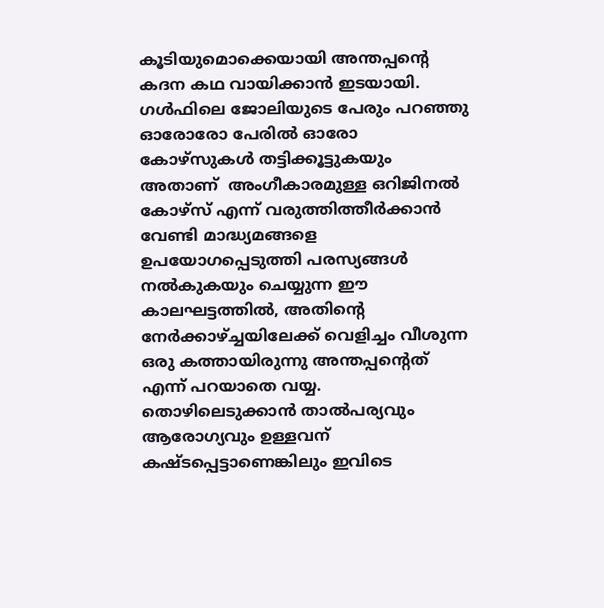കൂടിയുമൊക്കെയായി അന്തപ്പന്റെ കദന കഥ വായിക്കാന്‍ ഇടയായി. ഗള്‍ഫിലെ ജോലിയുടെ പേരും പറഞ്ഞു ഓരോരോ പേരില്‍ ഓരോ കോഴ്സുകള്‍ തട്ടിക്കൂട്ടുകയും അതാണ്‌  അംഗീകാരമുള്ള ഒറിജിനല്‍ കോഴ്സ് എന്ന് വരുത്തിത്തീര്‍ക്കാന്‍ വേണ്ടി മാദ്ധ്യമങ്ങളെ ഉപയോഗപ്പെടുത്തി പരസ്യങ്ങള്‍ നല്‍കുകയും ചെയ്യുന്ന ഈ കാലഘട്ടത്തില്‍, അതിന്റെ നേര്‍ക്കാഴ്ച്ചയിലേക്ക് വെളിച്ചം വീശുന്ന ഒരു കത്തായിരുന്നു അന്തപ്പന്റെത് എന്ന് പറയാതെ വയ്യ. തൊഴിലെടുക്കാന്‍ താല്‍പര്യവും ആരോഗ്യവും ഉള്ളവന് കഷ്ടപ്പെട്ടാണെങ്കിലും ഇവിടെ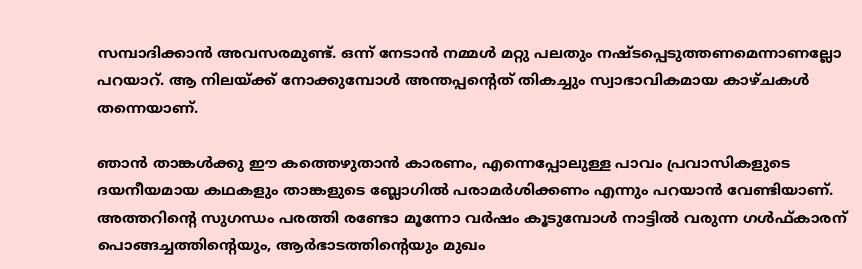സമ്പാദിക്കാന്‍ അവസരമുണ്ട്. ഒന്ന് നേടാന്‍ നമ്മള്‍ മറ്റു പലതും നഷ്ടപ്പെടുത്തണമെന്നാണല്ലോ പറയാറ്‌. ആ നിലയ്ക്ക് നോക്കുമ്പോള്‍ അന്തപ്പന്റെത് തികച്ചും സ്വാഭാവികമായ കാഴ്ചകള്‍ തന്നെയാണ്.

ഞാന്‍ താങ്കള്‍ക്കു ഈ കത്തെഴുതാന്‍ കാരണം, എന്നെപ്പോലുള്ള പാവം പ്രവാസികളുടെ ദയനീയമായ കഥകളും താങ്കളുടെ ബ്ലോഗില്‍ പരാമര്‍ശിക്കണം എന്നും പറയാന്‍ വേണ്ടിയാണ്. അത്തറിന്റെ സുഗന്ധം പരത്തി രണ്ടോ മൂന്നോ വര്‍ഷം കൂടുമ്പോള്‍ നാട്ടില്‍ വരുന്ന ഗള്‍ഫ്‌കാരന് പൊങ്ങച്ചത്തിന്റെയും, ആര്‍ഭാടത്തിന്റെയും മുഖം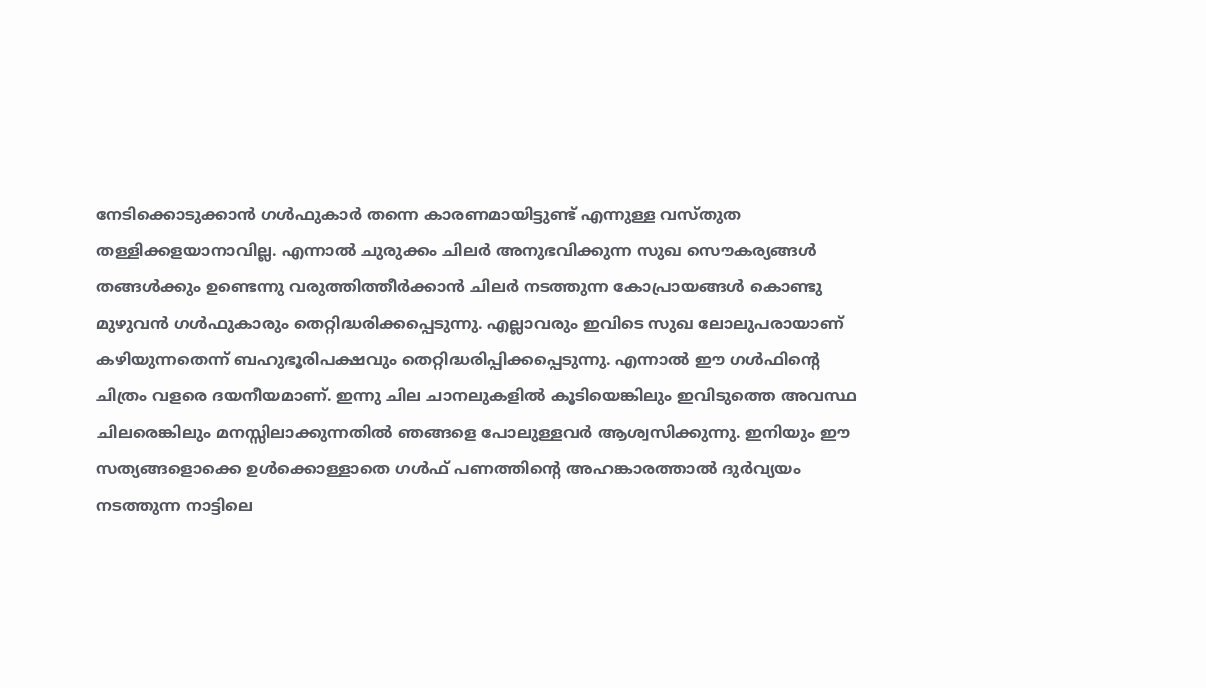നേടിക്കൊടുക്കാന്‍ ഗള്‍ഫുകാര്‍ തന്നെ കാരണമായിട്ടുണ്ട് എന്നുള്ള വസ്തുത തള്ളിക്കളയാനാവില്ല. എന്നാല്‍ ചുരുക്കം ചിലര്‍ അനുഭവിക്കുന്ന സുഖ സൌകര്യങ്ങള്‍ തങ്ങള്‍ക്കും ഉണ്ടെന്നു വരുത്തിത്തീര്‍ക്കാന്‍ ചിലര്‍ നടത്തുന്ന കോപ്രായങ്ങള്‍ കൊണ്ടു മുഴുവന്‍ ഗള്‍ഫുകാരും തെറ്റിദ്ധരിക്കപ്പെടുന്നു. എല്ലാവരും ഇവിടെ സുഖ ലോലുപരായാണ് കഴിയുന്നതെന്ന് ബഹുഭൂരിപക്ഷവും തെറ്റിദ്ധരിപ്പിക്കപ്പെടുന്നു. എന്നാല്‍ ഈ ഗള്‍ഫിന്റെ ചിത്രം വളരെ ദയനീയമാണ്. ഇന്നു ചില ചാനലുകളില്‍ കൂടിയെങ്കിലും ഇവിടുത്തെ അവസ്ഥ ചിലരെങ്കിലും മനസ്സിലാക്കുന്നതില്‍ ഞങ്ങളെ പോലുള്ളവര്‍ ആശ്വസിക്കുന്നു. ഇനിയും ഈ സത്യങ്ങളൊക്കെ ഉള്‍ക്കൊള്ളാതെ ഗള്‍ഫ്‌ പണത്തിന്റെ അഹങ്കാരത്താല്‍ ദുര്‍വ്യയം നടത്തുന്ന നാട്ടിലെ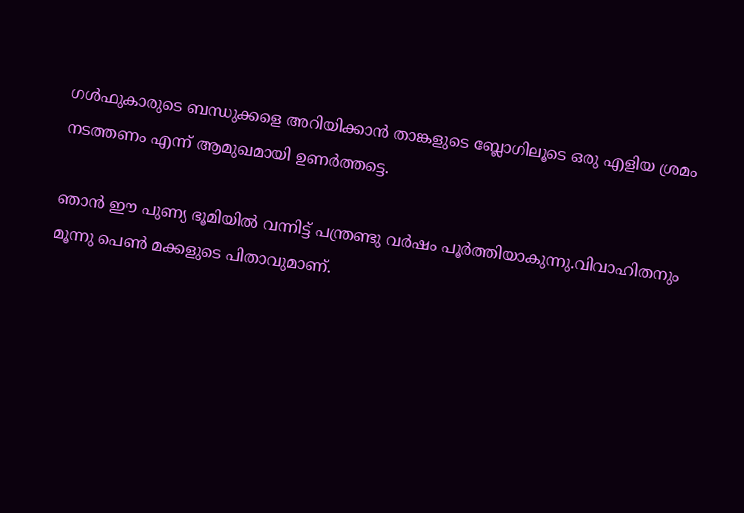ഗള്‍ഫുകാരുടെ ബന്ധുക്കളെ അറിയിക്കാന്‍ താങ്കളുടെ ബ്ലോഗിലൂടെ ഒരു എളിയ ശ്രമം നടത്തണം എന്ന് ആമുഖമായി ഉണര്‍ത്തട്ടെ.

ഞാന്‍ ഈ പുണ്യ ഭൂമിയില്‍ വന്നിട്ട് പന്ത്രണ്ടു വര്‍ഷം പൂര്‍ത്തിയാകുന്നു.വിവാഹിതനും മൂന്നു പെണ്‍ മക്കളുടെ പിതാവുമാണ്.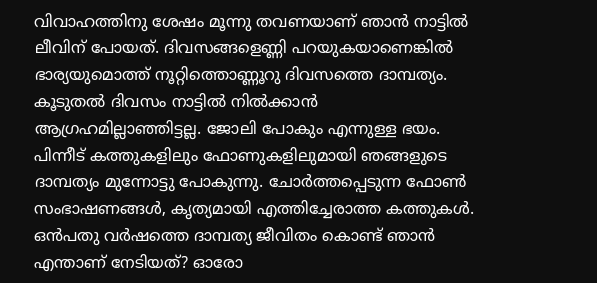വിവാഹത്തിനു ശേഷം മൂന്നു തവണയാണ് ഞാന്‍ നാട്ടില്‍ ലീവിന് പോയത്. ദിവസങ്ങളെണ്ണി പറയുകയാണെങ്കില്‍ ഭാര്യയുമൊത്ത് നൂറ്റിത്തൊണ്ണൂറു ദിവസത്തെ ദാമ്പത്യം. കൂടുതല്‍ ദിവസം നാട്ടില്‍ നില്‍ക്കാന്‍ ആഗ്രഹമില്ലാഞ്ഞിട്ടല്ല. ജോലി പോകും എന്നുള്ള ഭയം. പിന്നീട് കത്തുകളിലും ഫോണുകളിലുമായി ഞങ്ങളുടെ ദാമ്പത്യം മുന്നോട്ടു പോകുന്നു. ചോര്‍ത്തപ്പെടുന്ന ഫോണ്‍ സംഭാഷണങ്ങള്‍, കൃത്യമായി എത്തിച്ചേരാത്ത കത്തുകള്‍. ഒന്‍പതു വര്‍ഷത്തെ ദാമ്പത്യ ജീവിതം കൊണ്ട് ഞാന്‍ എന്താണ് നേടിയത്? ഓരോ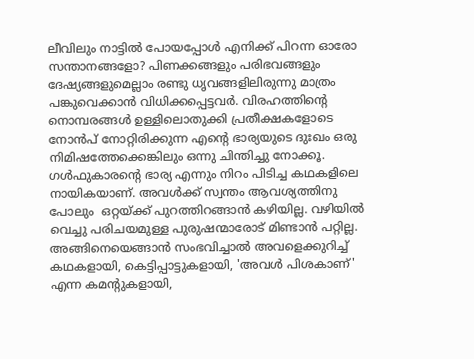ലീവിലും നാട്ടില്‍ പോയപ്പോള്‍ എനിക്ക് പിറന്ന ഓരോ സന്താനങ്ങളോ? പിണക്കങ്ങളും പരിഭവങ്ങളും ദേഷ്യങ്ങളുമെല്ലാം രണ്ടു ധൃവങ്ങളിലിരുന്നു മാത്രം പങ്കുവെക്കാന്‍ വിധിക്കപ്പെട്ടവര്‍. വിരഹത്തിന്റെ നൊമ്പരങ്ങള്‍ ഉള്ളിലൊതുക്കി പ്രതീക്ഷകളോടെ നോന്‍പ് നോറ്റിരിക്കുന്ന എന്റെ ഭാര്യയുടെ ദുഃഖം ഒരു നിമിഷത്തേക്കെങ്കിലും ഒന്നു ചിന്തിച്ചു നോക്കൂ. ഗള്‍ഫുകാരന്റെ ഭാര്യ എന്നും നിറം പിടിച്ച കഥകളിലെ നായികയാണ്. അവള്‍ക്ക് സ്വന്തം ആവശ്യത്തിനു പോലും  ഒറ്റയ്ക്ക് പുറത്തിറങ്ങാന്‍ കഴിയില്ല. വഴിയില്‍ വെച്ചു പരിചയമുള്ള പുരുഷന്മാരോട് മിണ്ടാന്‍ പറ്റില്ല. അങ്ങിനെയെങ്ങാന്‍ സംഭവിച്ചാല്‍ അവളെക്കുറിച്ച് കഥകളായി, കെട്ടിപ്പാട്ടുകളായി, 'അവള്‍ പിശകാണ്' എന്ന കമന്റുകളായി,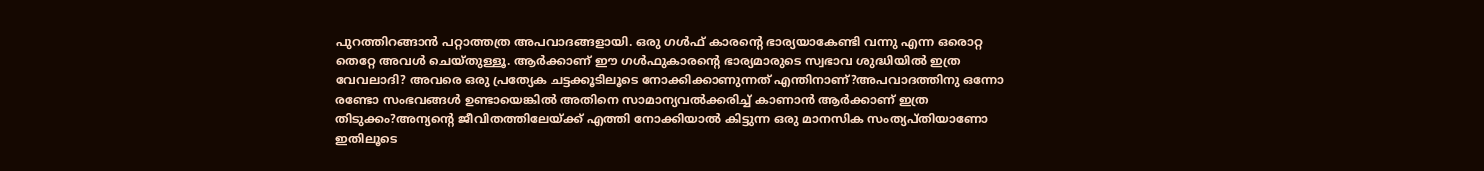പുറത്തിറങ്ങാന്‍ പറ്റാത്തത്ര അപവാദങ്ങളായി. ഒരു ഗള്‍ഫ് കാരന്റെ ഭാര്യയാകേണ്ടി വന്നു എന്ന ഒരൊറ്റ തെറ്റേ അവള്‍ ചെയ്തുള്ളൂ. ആര്‍ക്കാണ് ഈ ഗള്‍ഫുകാരന്റെ ഭാര്യമാരുടെ സ്വഭാവ ശുദ്ധിയില്‍ ഇത്ര വേവലാദി? അവരെ ഒരു പ്രത്യേക ചട്ടക്കൂടിലൂടെ നോക്കിക്കാണുന്നത് എന്തിനാണ്?അപവാദത്തിനു ഒന്നോ രണ്ടോ സംഭവങ്ങള്‍ ഉണ്ടായെങ്കില്‍ അതിനെ സാമാന്യവല്‍ക്കരിച്ച് കാണാന്‍ ആര്‍ക്കാണ് ഇത്ര തിടുക്കം?അന്യന്റെ ജീവിതത്തിലേയ്ക്ക് എത്തി നോക്കിയാല്‍ കിട്ടുന്ന ഒരു മാനസിക സംത്യപ്തിയാണോ ഇതിലൂടെ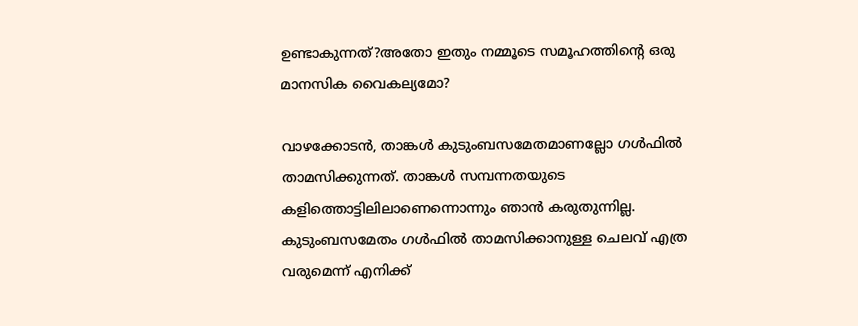ഉണ്ടാകുന്നത്?അതോ ഇതും നമ്മൂടെ സമൂഹത്തിന്റെ ഒരു മാനസിക വൈകല്യമോ?

വാഴക്കോടന്‍, താങ്കള്‍ കുടുംബസമേതമാണല്ലോ ഗള്‍ഫില്‍ താമസിക്കുന്നത്. താങ്കള്‍ സമ്പന്നതയുടെ കളിത്തൊട്ടിലിലാണെന്നൊന്നും ഞാന്‍ കരുതുന്നില്ല. കുടുംബസമേതം ഗള്‍ഫില്‍ താമസിക്കാനുള്ള ചെലവ് എത്ര വരുമെന്ന് എനിക്ക്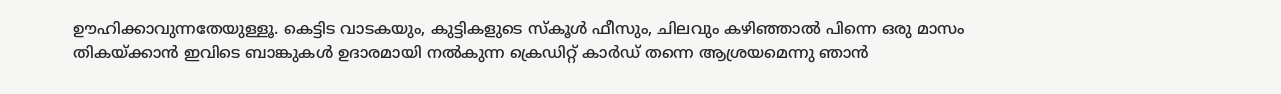ഊഹിക്കാവുന്നതേയുള്ളൂ. കെട്ടിട വാടകയും, കുട്ടികളുടെ സ്കൂള്‍ ഫീസും, ചിലവും കഴിഞ്ഞാല്‍ പിന്നെ ഒരു മാസം തികയ്ക്കാന്‍ ഇവിടെ ബാങ്കുകള്‍ ഉദാരമായി നല്‍കുന്ന ക്രെഡിറ്റ്‌ കാര്‍ഡ്‌ തന്നെ ആശ്രയമെന്നു ഞാന്‍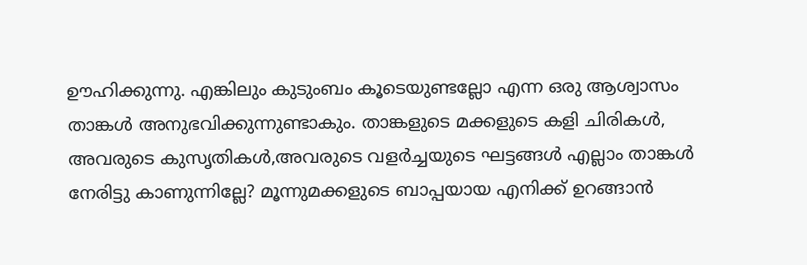ഊഹിക്കുന്നു. എങ്കിലും കുടുംബം കൂടെയുണ്ടല്ലോ എന്ന ഒരു ആശ്വാസം താങ്കള്‍ അനുഭവിക്കുന്നുണ്ടാകും. താങ്കളുടെ മക്കളുടെ കളി ചിരികള്‍, അവരുടെ കുസൃതികള്‍,അവരുടെ വളര്‍ച്ചയുടെ ഘട്ടങ്ങള്‍ എല്ലാം താങ്കള്‍ നേരിട്ടു കാണുന്നില്ലേ? മൂന്നുമക്കളുടെ ബാപ്പയായ എനിക്ക് ഉറങ്ങാന്‍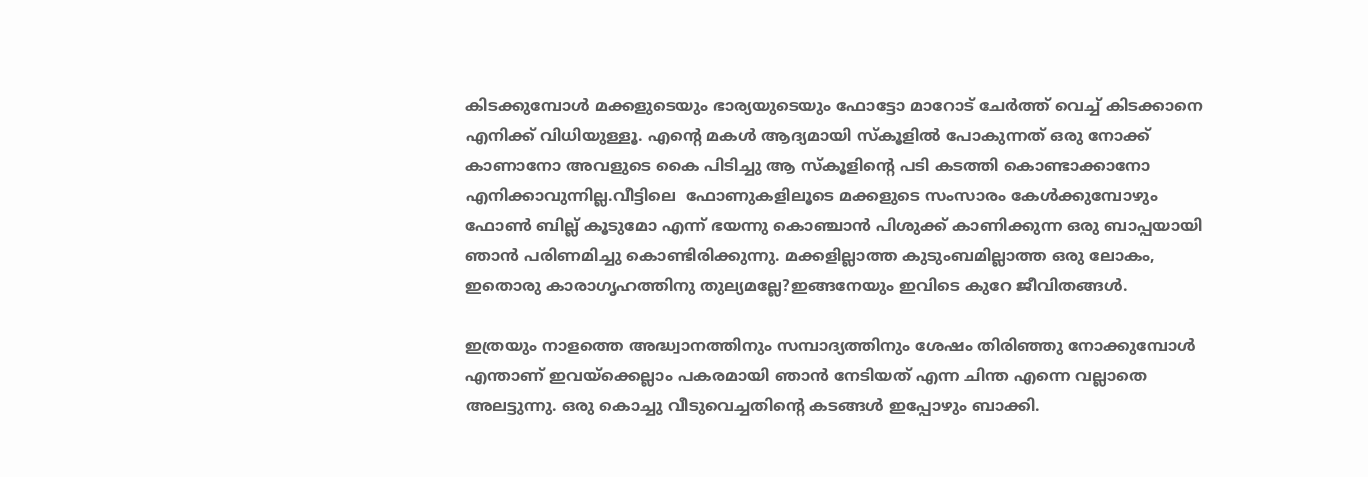കിടക്കുമ്പോള്‍ മക്കളുടെയും ഭാര്യയുടെയും ഫോട്ടോ മാറോട് ചേര്‍ത്ത് വെച്ച് കിടക്കാനെ എനിക്ക് വിധിയുള്ളൂ. എന്റെ മകള്‍ ആദ്യമായി സ്കൂളില്‍ പോകുന്നത് ഒരു നോക്ക് കാണാനോ അവളുടെ കൈ പിടിച്ചു ആ സ്കൂളിന്റെ പടി കടത്തി കൊണ്ടാക്കാനോ എനിക്കാവുന്നില്ല.വീട്ടിലെ  ഫോണുകളിലൂടെ മക്കളുടെ സംസാരം കേള്‍ക്കുമ്പോഴും ഫോണ്‍ ബില്ല് കൂടുമോ എന്ന് ഭയന്നു കൊഞ്ചാന്‍ പിശുക്ക് കാണിക്കുന്ന ഒരു ബാപ്പയായി ഞാന്‍ പരിണമിച്ചു കൊണ്ടിരിക്കുന്നു. മക്കളില്ലാത്ത കുടുംബമില്ലാത്ത ഒരു ലോകം, ഇതൊരു കാരാഗൃഹത്തിനു തുല്യമല്ലേ?ഇങ്ങനേയും ഇവിടെ കുറേ ജീവിതങ്ങള്‍.

ഇത്രയും നാളത്തെ അദ്ധ്വാനത്തിനും സമ്പാദ്യത്തിനും ശേഷം തിരിഞ്ഞു നോക്കുമ്പോള്‍ എന്താണ് ഇവയ്ക്കെല്ലാം പകരമായി ഞാന്‍ നേടിയത് എന്ന ചിന്ത എന്നെ വല്ലാതെ അലട്ടുന്നു. ഒരു കൊച്ചു വീടുവെച്ചതിന്റെ കടങ്ങള്‍ ഇപ്പോഴും ബാക്കി.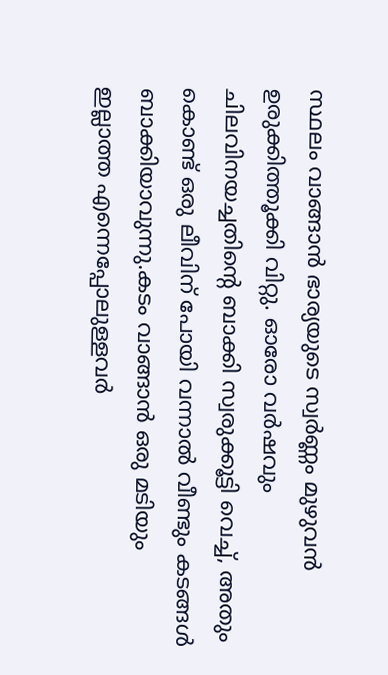സ്ഥലം വാങ്ങാന്‍ ഭാര്യയുടെ സ്വര്‍ണ്ണം മുഴുവന്‍ ഉരുക്കിത്തൂക്കി വിറ്റു. ഓരോ വര്‍ഷവും ചിലവിനയച്ചതിന്റെ ബാക്കി സ്വരുക്കൂട്ടി വെച്ച്, അതും കൊണ്ട് ഒരു ലീവിന് പോയി വന്നാല്‍ വീണ്ടും കടങ്ങള്‍ ബാക്കിയാവുന്നു.കടം വാങ്ങാന്‍ ഒരു മടിയും ഇല്ലാത്ത എന്നെപ്പോലുള്ളവര്‍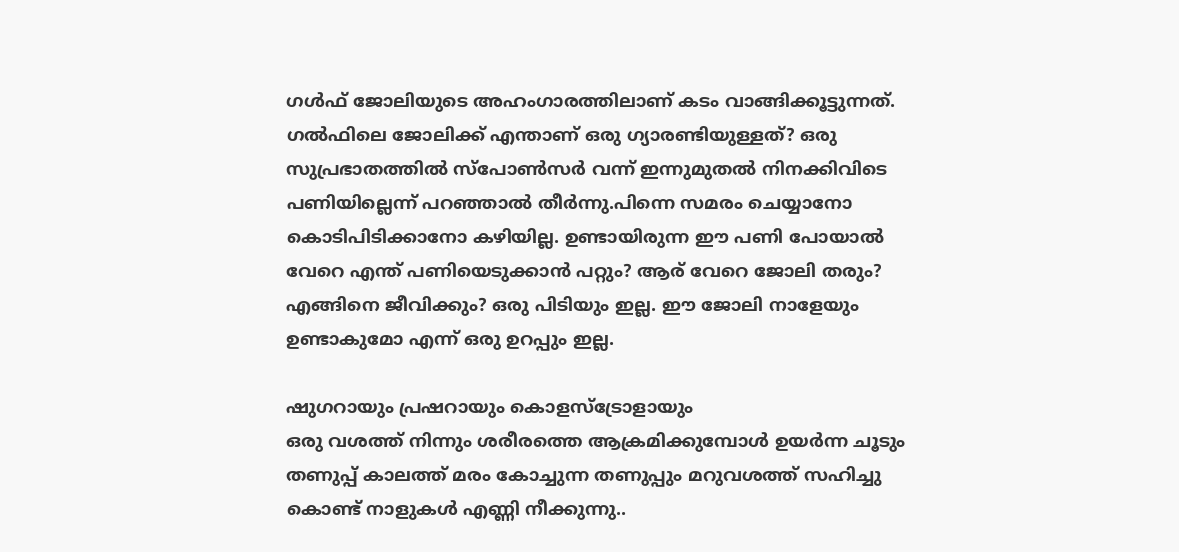ഗള്‍ഫ് ജോലിയുടെ അഹംഗാരത്തിലാണ് കടം വാങ്ങിക്കൂട്ടുന്നത്. ഗല്‍ഫിലെ ജോലിക്ക് എന്താണ് ഒരു ഗ്യാരണ്ടിയുള്ളത്? ഒരു സുപ്രഭാതത്തില്‍ സ്പോണ്‍‍സര്‍ വന്ന് ഇന്നുമുതല്‍ നിനക്കിവിടെ പണിയില്ലെന്ന് പറഞ്ഞാല്‍ തീര്‍ന്നു.പിന്നെ സമരം ചെയ്യാനോ കൊടിപിടിക്കാനോ കഴിയില്ല. ഉണ്ടായിരുന്ന ‍ഈ പണി പോയാല്‍ വേറെ എന്ത് പണിയെടുക്കാന്‍ പറ്റും? ആര് വേറെ ജോലി തരും? എങ്ങിനെ ജീവിക്കും? ഒരു പിടിയും ഇല്ല. ഈ ജോലി നാളേയും ഉണ്ടാകുമോ എന്ന് ഒരു ഉറപ്പും ഇല്ല.

ഷുഗറായും പ്രഷറായും കൊളസ്ട്രോളായും
ഒരു വശത്ത് നിന്നും ശരീരത്തെ ആക്രമിക്കുമ്പോള്‍ ഉയര്‍ന്ന ചൂടും തണുപ്പ് കാലത്ത് മരം കോച്ചുന്ന തണുപ്പും മറുവശത്ത്‌ സഹിച്ചു കൊണ്ട് നാളുകള്‍ എണ്ണി നീക്കുന്നു..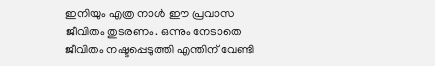ഇനിയും എത്ര നാള്‍ ഈ പ്രവാസ ജീവിതം തുടരണം. ഒന്നും നേടാതെ ജീവിതം നഷ്ടപ്പെടുത്തി എന്തിന് വേണ്ടി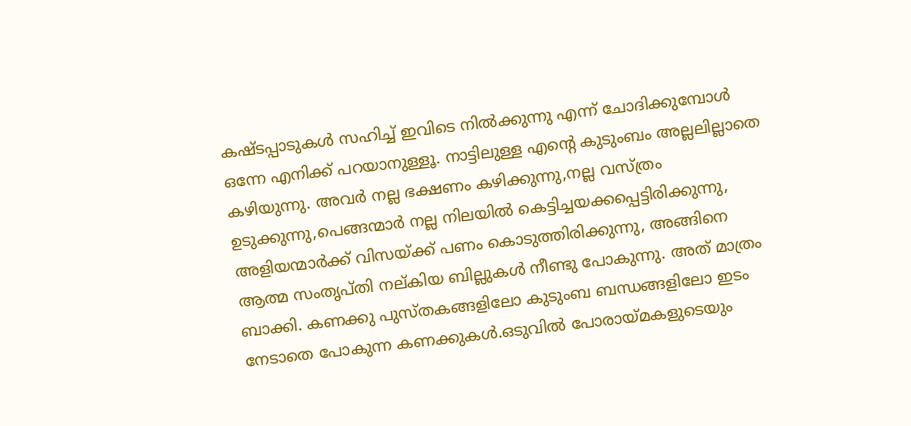കഷ്ടപ്പാടുകള്‍ സഹിച്ച് ഇവിടെ നില്‍ക്കുന്നു എന്ന് ചോദിക്കുമ്പോള്‍ ഒന്നേ എനിക്ക് പറയാനുള്ളൂ. നാട്ടിലുള്ള എന്റെ കുടുംബം അല്ലലില്ലാതെ കഴിയുന്നു. അവര്‍ നല്ല ഭക്ഷണം കഴിക്കുന്നു,നല്ല വസ്ത്രം ഉടുക്കുന്നു,പെങ്ങന്മാര്‍ നല്ല നിലയില്‍ കെട്ടിച്ചയക്കപ്പെട്ടിരിക്കുന്നു, അളിയന്മാര്‍ക്ക് വിസയ്ക്ക് പണം കൊടുത്തിരിക്കുന്നു, അങ്ങിനെ ആത്മ സംതൃപ്തി നല്കിയ ബില്ലുകള്‍ നീണ്ടു പോകുന്നു. അത് മാത്രം ബാക്കി. കണക്കു പുസ്തകങ്ങളിലോ കുടുംബ ബന്ധങ്ങളിലോ ഇടം നേടാതെ പോകുന്ന കണക്കുകള്‍.ഒടുവില്‍ പോരായ്മകളുടെയും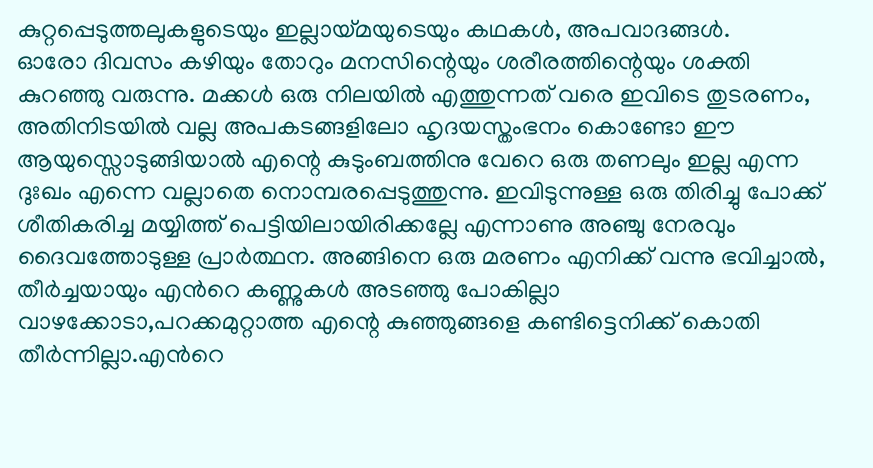കുറ്റപ്പെടുത്തലുകളുടെയും ഇല്ലായ്മയുടെയും കഥകള്‍, അപവാദങ്ങള്‍.
ഓരോ ദിവസം കഴിയും തോറും മനസിന്റെയും ശരീരത്തിന്റെയും ശക്തി കുറഞ്ഞു വരുന്നു. മക്കള്‍ ഒരു നിലയില്‍ എത്തുന്നത് വരെ ഇവിടെ തുടരണം, അതിനിടയില്‍ വല്ല അപകടങ്ങളിലോ ഹൃദയസ്തംഭനം കൊണ്ടോ ഈ ആയുസ്സൊടുങ്ങിയാല്‍ എന്റെ കുടുംബത്തിനു വേറെ ഒരു തണലും ഇല്ല എന്ന ദുഃഖം എന്നെ വല്ലാതെ നൊമ്പരപ്പെടുത്തുന്നു. ഇവിടുന്നുള്ള ഒരു തിരിച്ചു പോക്ക് ശീതികരിച്ച മയ്യിത്ത്‌ പെട്ടിയിലായിരിക്കല്ലേ എന്നാണു അഞ്ചു നേരവും ദൈവത്തോടുള്ള പ്രാര്‍ത്ഥന. അങ്ങിനെ ഒരു മരണം എനിക്ക് വന്നു ഭവിച്ചാല്‍, തീര്‍ച്ചയായും എന്‍റെ കണ്ണുകള്‍ അടഞ്ഞു പോകില്ലാ വാഴക്കോടാ,പറക്കമുറ്റാത്ത എന്റെ കുഞ്ഞുങ്ങളെ കണ്ടിട്ടെനിക്ക് കൊതി തീര്‍ന്നില്ലാ.എന്‍റെ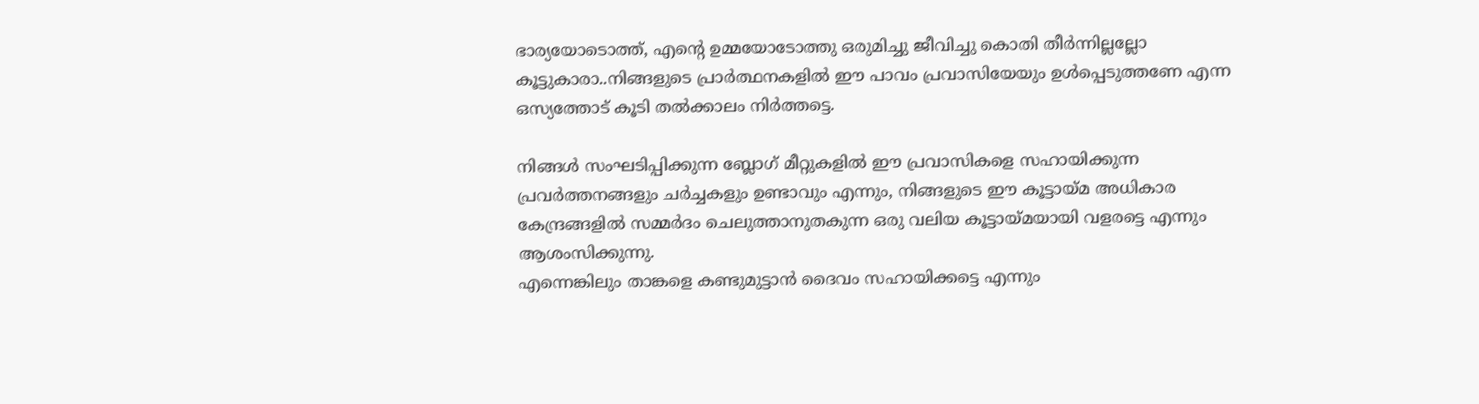ഭാര്യയോടൊത്ത്, എന്‍റെ ഉമ്മയോടോത്തു ഒരുമിച്ചു ജീവിച്ചു കൊതി തീര്‍ന്നില്ലല്ലോ കൂട്ടുകാരാ..നിങ്ങളുടെ പ്രാര്‍ത്ഥനകളില്‍ ഈ പാവം പ്രവാസിയേയും ഉള്‍പ്പെടുത്തണേ എന്ന ഒസ്യത്തോട് കൂടി തല്‍ക്കാലം നിര്‍ത്തട്ടെ.

നിങ്ങള്‍ സംഘടിപ്പിക്കുന്ന ബ്ലോഗ്‌ മീറ്റുകളില്‍ ഈ പ്രവാസികളെ സഹായിക്കുന്ന പ്രവര്‍ത്തനങ്ങളും ചര്‍ച്ചകളും ഉണ്ടാവും എന്നും, നിങ്ങളുടെ ഈ കൂട്ടായ്മ അധികാര കേന്ദ്രങ്ങളില്‍ സമ്മര്‍ദം ചെലുത്താനുതകുന്ന ഒരു വലിയ കൂട്ടായ്മയായി വളരട്ടെ എന്നും ആശംസിക്കുന്നു.
എന്നെങ്കിലും താങ്കളെ കണ്ടുമുട്ടാന്‍ ദൈവം സഹായിക്കട്ടെ എന്നും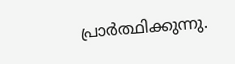പ്രാര്‍ത്ഥിക്കുന്നു.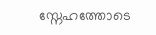സ്നേഹത്തോടെ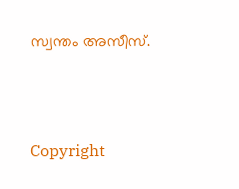സ്വന്തം അസീസ്‌.



Copyright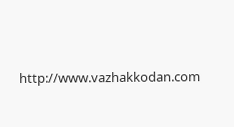http://www.vazhakkodan.com